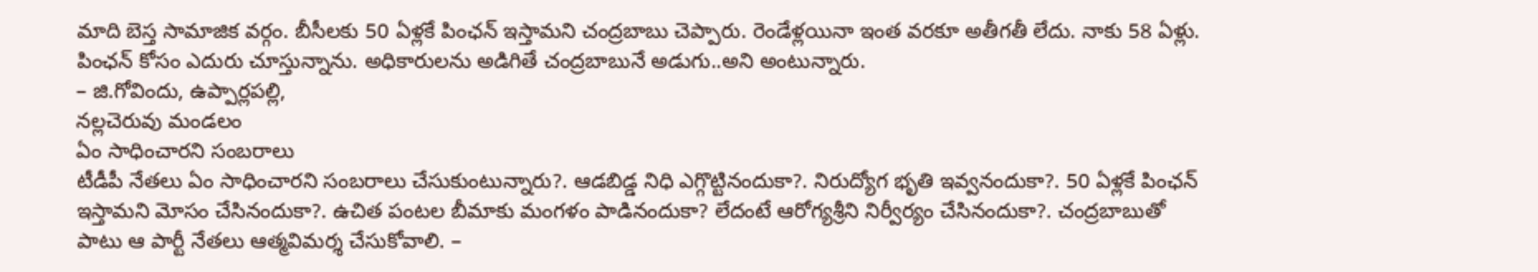మాది బెస్త సామాజిక వర్గం. బీసీలకు 50 ఏళ్లకే పింఛన్ ఇస్తామని చంద్రబాబు చెప్పారు. రెండేళ్లయినా ఇంత వరకూ అతీగతీ లేదు. నాకు 58 ఏళ్లు. పింఛన్ కోసం ఎదురు చూస్తున్నాను. అధికారులను అడిగితే చంద్రబాబునే అడుగు..అని అంటున్నారు.
– జి.గోవిందు, ఉప్పార్లపల్లి,
నల్లచెరువు మండలం
ఏం సాధించారని సంబరాలు
టీడీపీ నేతలు ఏం సాధించారని సంబరాలు చేసుకుంటున్నారు?. ఆడబిడ్డ నిధి ఎగ్గొట్టినందుకా?. నిరుద్యోగ భృతి ఇవ్వనందుకా?. 50 ఏళ్లకే పింఛన్ ఇస్తామని మోసం చేసినందుకా?. ఉచిత పంటల బీమాకు మంగళం పాడినందుకా? లేదంటే ఆరోగ్యశ్రీని నిర్వీర్యం చేసినందుకా?. చంద్రబాబుతో పాటు ఆ పార్టీ నేతలు ఆత్మవిమర్శ చేసుకోవాలి. –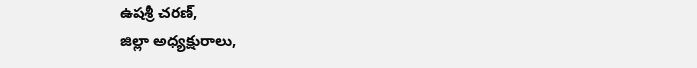ఉషశ్రీ చరణ్,
జిల్లా అధ్యక్షురాలు,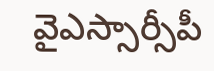వైఎస్సార్సీపీ